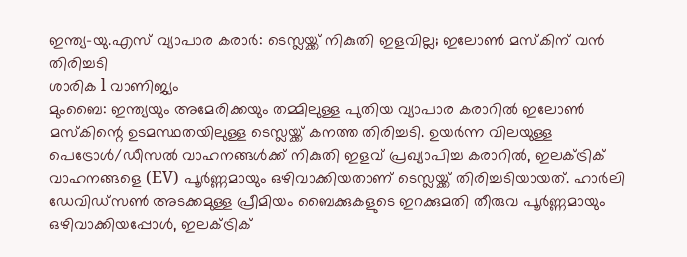ഇന്ത്യ-യു.എസ് വ്യാപാര കരാർ: ടെസ്ലയ്ക്ക് നികുതി ഇളവില്ല; ഇലോൺ മസ്കിന് വൻ തിരിച്ചടി
ശാരിക l വാണിജ്യം
മുംബൈ: ഇന്ത്യയും അമേരിക്കയും തമ്മിലുള്ള പുതിയ വ്യാപാര കരാറിൽ ഇലോൺ മസ്കിന്റെ ഉടമസ്ഥതയിലുള്ള ടെസ്ലയ്ക്ക് കനത്ത തിരിച്ചടി. ഉയർന്ന വിലയുള്ള പെട്രോൾ/ഡീസൽ വാഹനങ്ങൾക്ക് നികുതി ഇളവ് പ്രഖ്യാപിച്ച കരാറിൽ, ഇലക്ട്രിക് വാഹനങ്ങളെ (EV) പൂർണ്ണമായും ഒഴിവാക്കിയതാണ് ടെസ്ലയ്ക്ക് തിരിച്ചടിയായത്. ഹാർലി ഡേവിഡ്സൺ അടക്കമുള്ള പ്രീമിയം ബൈക്കുകളുടെ ഇറക്കുമതി തീരുവ പൂർണ്ണമായും ഒഴിവാക്കിയപ്പോൾ, ഇലക്ട്രിക്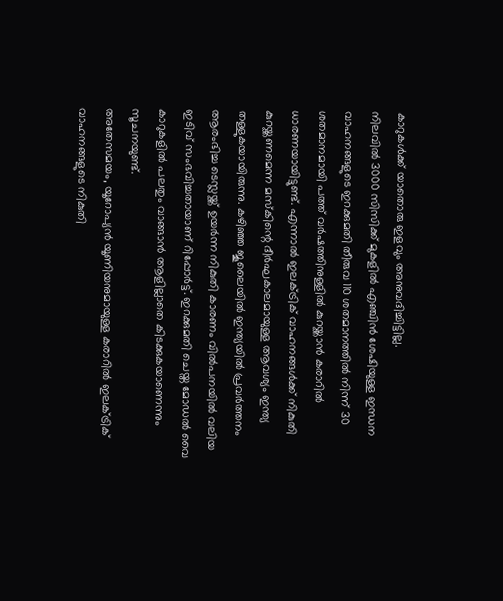കാറുകൾക്ക് യാതൊരു ഇളവും അനുവദിച്ചിട്ടില്ല.
നിലവിൽ 3000 സിസിക്ക് മുകളിൽ എഞ്ചിൻ ശേഷിയുള്ള ഇന്ധന വാഹനങ്ങളുടെ ഇറക്കുമതി തീരുവ 110 ശതമാനത്തിൽ നിന്ന് 30 ശതമാനമായി പത്ത് വർഷത്തിനുള്ളിൽ കുറയ്ക്കാൻ കരാറിൽ ധാരണയായിട്ടുണ്ട്. എന്നാൽ ഇലക്ട്രിക് വാഹനങ്ങൾക്ക് നികുതി കുറയ്ക്കണമെന്ന മസ്കിന്റെ ദീർഘകാലമായുള്ള ആവശ്യം ഇന്ത്യ തള്ളുകയായിരുന്നു. കഴിഞ്ഞ ജൂലൈയിൽ ഇന്ത്യയിൽ പ്രവർത്തനം ആരംഭിച്ച ടെസ്ലയ്ക്ക് ഉയർന്ന നികുതി കാരണം വിൽപനയിൽ വലിയ ഇടിവ് സംഭവിച്ചതായാണ് റിപ്പോർട്ട്. ഇറക്കുമതി ചെയ്ത മോഡൽ വൈ കാറുകളിൽ പലതും വാങ്ങാൻ ആളില്ലാതെ കിടക്കുകയാണെന്നും സൂചനയുണ്ട്.
അതേസമയം, യൂറോപ്യൻ യൂണിയനുമായുള്ള കരാറിൽ ഇലക്ട്രിക് വാഹനങ്ങളുടെ നികുതി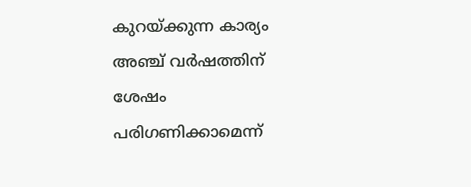കുറയ്ക്കുന്ന കാര്യം അഞ്ച് വർഷത്തിന് ശേഷം പരിഗണിക്കാമെന്ന്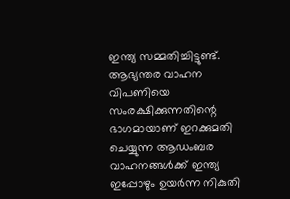ഇന്ത്യ സമ്മതിച്ചിട്ടുണ്ട്. ആഭ്യന്തര വാഹന വിപണിയെ സംരക്ഷിക്കുന്നതിന്റെ ഭാഗമായാണ് ഇറക്കുമതി ചെയ്യുന്ന ആഡംബര വാഹനങ്ങൾക്ക് ഇന്ത്യ ഇപ്പോഴും ഉയർന്ന നികുതി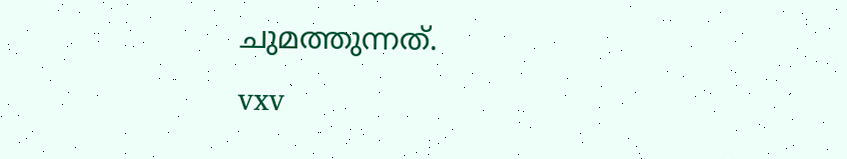ചുമത്തുന്നത്.
vxv